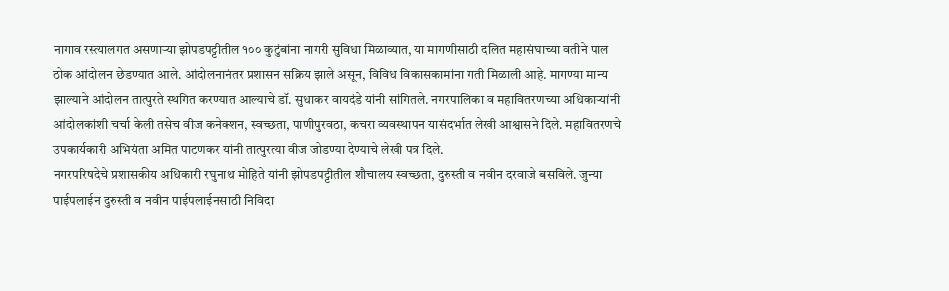नागाव रस्त्यालगत असणाऱ्या झोपडपट्टीतील १०० कुटुंबांना नागरी सुविधा मिळाव्यात, या मागणीसाठी दलित महासंघाच्या वतीने पाल ठोक आंदोलन छेडण्यात आले. आंदोलनानंतर प्रशासन सक्रिय झाले असून, विविध विकासकामांना गती मिळाली आहे. मागण्या मान्य झाल्याने आंदोलन तात्पुरते स्थगित करण्यात आल्याचे डॉ. सुधाकर वायदंडे यांनी सांगितले. नगरपालिका व महावितरणच्या अधिकाऱ्यांनी आंदोलकांशी चर्चा केली तसेच वीज कनेक्शन, स्वच्छता, पाणीपुरवठा, कचरा व्यवस्थापन यासंदर्भात लेखी आश्वासने दिले. महावितरणचे उपकार्यकारी अभियंता अमित पाटणकर यांनी तात्पुरत्या वीज जोडण्या देण्याचे लेखी पत्र दिले.
नगरपरिषदेचे प्रशासकीय अधिकारी रघुनाथ मोहिते यांनी झोपडपट्टीतील शौचालय स्वच्छता, दुरुस्ती व नवीन दरवाजे बसविले. जुन्या पाईपलाईन दुरुस्ती व नवीन पाईपलाईनसाठी निविदा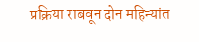प्रक्रिया राबवून दोन महिन्यांत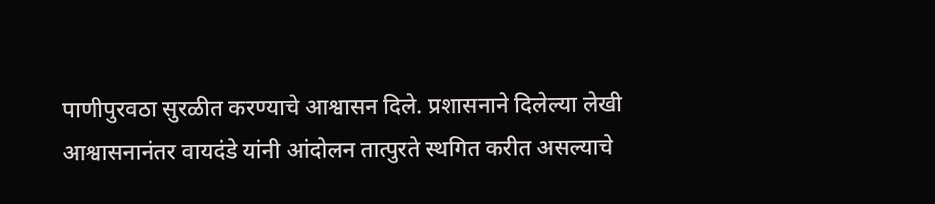पाणीपुरवठा सुरळीत करण्याचे आश्वासन दिले. प्रशासनाने दिलेल्या लेखी आश्वासनानंतर वायदंडे यांनी आंदोलन तात्पुरते स्थगित करीत असल्याचे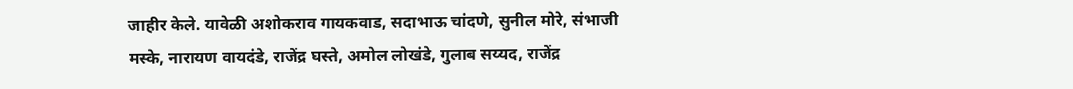जाहीर केले. यावेळी अशोकराव गायकवाड, सदाभाऊ चांदणे, सुनील मोरे, संभाजी मस्के, नारायण वायदंडे, राजेंद्र घस्ते, अमोल लोखंडे, गुलाब सय्यद, राजेंद्र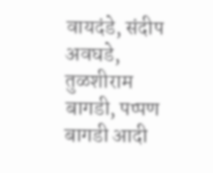वायदंडे, संदीप अवघडे, तुळशीराम बागडी, पप्पण बागडी आदी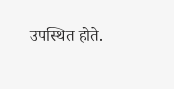उपस्थित होते.